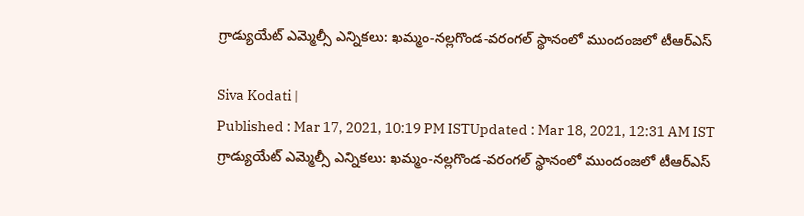గ్రాడ్యుయేట్ ఎమ్మెల్సీ ఎన్నికలు: ఖమ్మం-నల్ల‌గొండ‌-వరంగల్ స్థానంలో ముందంజలో టీఆర్ఎస్

Siva Kodati |
Published : Mar 17, 2021, 10:19 PM ISTUpdated : Mar 18, 2021, 12:31 AM IST
గ్రాడ్యుయేట్ ఎమ్మెల్సీ ఎన్నికలు: ఖమ్మం-నల్ల‌గొండ‌-వరంగల్ స్థానంలో ముందంజలో టీఆర్ఎస్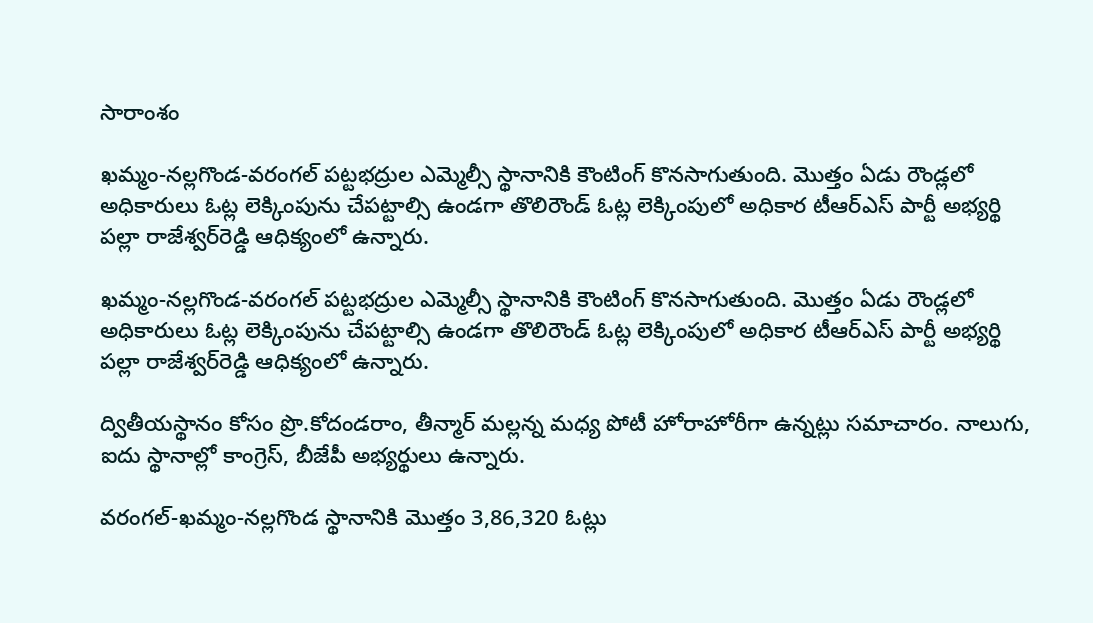సారాంశం

ఖమ్మం-నల్ల‌గొండ‌-వరంగల్ పట్టభద్రుల ఎమ్మెల్సీ స్థానానికి కౌంటింగ్ కొన‌సాగుతుంది. మొత్తం ఏడు రౌండ్లలో అధికారులు ఓట్ల లెక్కింపును చేప‌ట్టాల్సి ఉండ‌గా తొలిరౌండ్ ఓట్ల లెక్కింపులో అధికార టీఆర్ఎస్ పార్టీ అభ్య‌ర్థి ప‌ల్లా రాజేశ్వ‌ర్‌రెడ్డి ఆధిక్యంలో ఉన్నారు.

ఖమ్మం-నల్ల‌గొండ‌-వరంగల్ పట్టభద్రుల ఎమ్మెల్సీ స్థానానికి కౌంటింగ్ కొన‌సాగుతుంది. మొత్తం ఏడు రౌండ్లలో అధికారులు ఓట్ల లెక్కింపును చేప‌ట్టాల్సి ఉండ‌గా తొలిరౌండ్ ఓట్ల లెక్కింపులో అధికార టీఆర్ఎస్ పార్టీ అభ్య‌ర్థి ప‌ల్లా రాజేశ్వ‌ర్‌రెడ్డి ఆధిక్యంలో ఉన్నారు.

ద్వితీయ‌స్థానం కోసం ప్రొ.కోదండ‌రాం, తీన్మార్ మ‌ల్ల‌న్న మ‌ధ్య పోటీ హోరాహోరీగా ఉన్న‌ట్లు స‌మాచారం. నాలుగు, ఐదు స్థానాల్లో కాంగ్రెస్‌, బీజేపీ అభ్యర్థులు ఉన్నారు.

వరంగల్‌-ఖమ్మం-నల్లగొండ స్థానానికి మొత్తం 3,86,320 ఓట్లు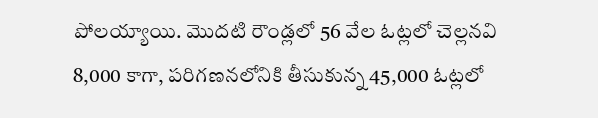పోలయ్యాయి. మొదటి రౌండ్లలో 56 వేల ఓట్లలో చెల్లనవి 8,000 కాగా, పరిగణనలోనికి తీసుకున్న 45,000 ఓట్లలో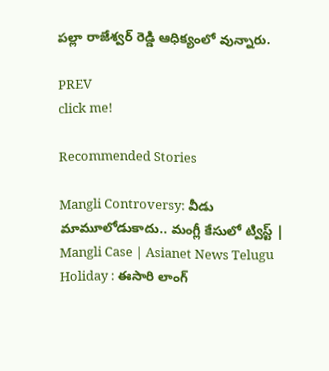పల్లా రాజేశ్వర్ రెడ్డి ఆధిక్యంలో వున్నారు.

PREV
click me!

Recommended Stories

Mangli Controversy: వీడు మామూలోడుకాదు.. మంగ్లీ కేసులో ట్విస్ట్ | Mangli Case | Asianet News Telugu
Holiday : ఈసారి లాంగ్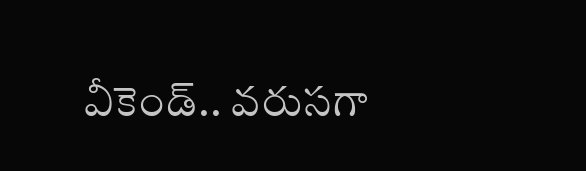వీకెండ్.. వరుసగా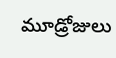మూడ్రోజులు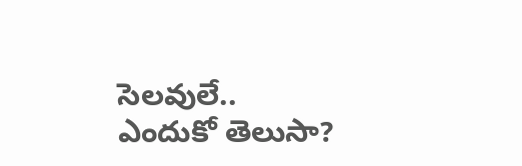సెలవులే.. ఎందుకో తెలుసా?